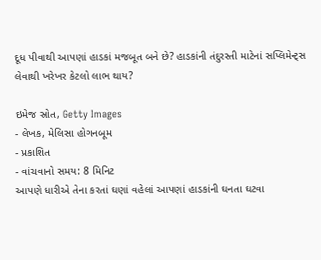દૂધ પીવાથી આપણાં હાડકાં મજબૂત બને છે? હાડકાંની તંદુરસ્તી માટેનાં સપ્લિમેન્ટ્સ લેવાથી ખરેખર કેટલો લાભ થાય?

ઇમેજ સ્રોત, Getty Images
- લેખક, મેલિસા હોગનબૂમ
- પ્રકાશિત
- વાંચવાનો સમય: 8 મિનિટ
આપણે ધારીએ તેના કરતાં ઘણાં વહેલાં આપણાં હાડકાંની ઘનતા ઘટવા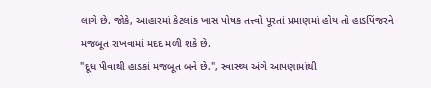લાગે છે. જોકે, આહારમાં કેટલાંક ખાસ પોષક તત્ત્વો પૂરતાં પ્રમાણમાં હોય તો હાડપિંજરને મજબૂત રાખવામાં મદદ મળી શકે છે.
"દૂધ પીવાથી હાડકાં મજબૂત બને છે.", સ્વાસ્થ્ય અંગે આપણામાંથી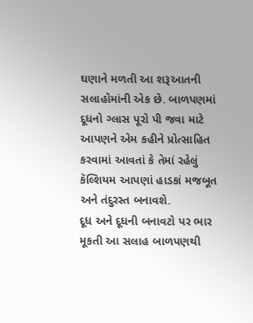ઘણાને મળતી આ શરૂઆતની સલાહોમાંની એક છે. બાળપણમાં દૂધનો ગ્લાસ પૂરો પી જવા માટે આપણને એમ કહીને પ્રોત્સાહિત કરવામાં આવતાં કે તેમાં રહેલું કૅલ્શિયમ આપણાં હાડકાં મજબૂત અને તંદુરસ્ત બનાવશે.
દૂધ અને દૂધની બનાવટો પર ભાર મૂકતી આ સલાહ બાળપણથી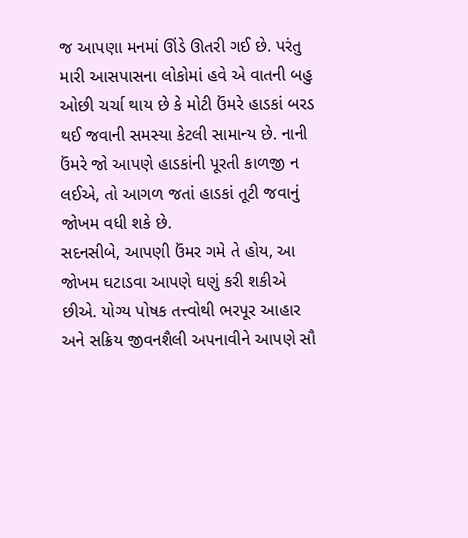જ આપણા મનમાં ઊંડે ઊતરી ગઈ છે. પરંતુ મારી આસપાસના લોકોમાં હવે એ વાતની બહુ ઓછી ચર્ચા થાય છે કે મોટી ઉંમરે હાડકાં બરડ થઈ જવાની સમસ્યા કેટલી સામાન્ય છે. નાની ઉંમરે જો આપણે હાડકાંની પૂરતી કાળજી ન લઈએ, તો આગળ જતાં હાડકાં તૂટી જવાનું જોખમ વધી શકે છે.
સદનસીબે, આપણી ઉંમર ગમે તે હોય, આ જોખમ ઘટાડવા આપણે ઘણું કરી શકીએ છીએ. યોગ્ય પોષક તત્ત્વોથી ભરપૂર આહાર અને સક્રિય જીવનશૈલી અપનાવીને આપણે સૌ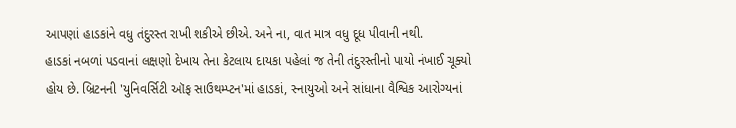આપણાં હાડકાંને વધુ તંદુરસ્ત રાખી શકીએ છીએ. અને ના, વાત માત્ર વધુ દૂધ પીવાની નથી.
હાડકાં નબળાં પડવાનાં લક્ષણો દેખાય તેના કેટલાય દાયકા પહેલાં જ તેની તંદુરસ્તીનો પાયો નંખાઈ ચૂક્યો હોય છે. બ્રિટનની 'યુનિવર્સિટી ઑફ સાઉથમ્પ્ટન'માં હાડકાં, સ્નાયુઓ અને સાંધાના વૈશ્વિક આરોગ્યનાં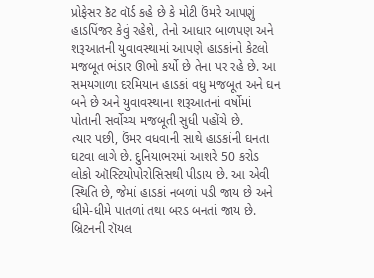પ્રોફેસર કૅટ વૉર્ડ કહે છે કે મોટી ઉંમરે આપણું હાડપિંજર કેવું રહેશે, તેનો આધાર બાળપણ અને શરૂઆતની યુવાવસ્થામાં આપણે હાડકાંનો કેટલો મજબૂત ભંડાર ઊભો કર્યો છે તેના પર રહે છે. આ સમયગાળા દરમિયાન હાડકાં વધુ મજબૂત અને ઘન બને છે અને યુવાવસ્થાના શરૂઆતનાં વર્ષોમાં પોતાની સર્વોચ્ચ મજબૂતી સુધી પહોંચે છે.
ત્યાર પછી, ઉંમર વધવાની સાથે હાડકાંની ઘનતા ઘટવા લાગે છે. દુનિયાભરમાં આશરે 50 કરોડ લોકો ઑસ્ટિયોપોરોસિસથી પીડાય છે. આ એવી સ્થિતિ છે, જેમાં હાડકાં નબળાં પડી જાય છે અને ધીમે-ધીમે પાતળાં તથા બરડ બનતાં જાય છે. બ્રિટનની રૉયલ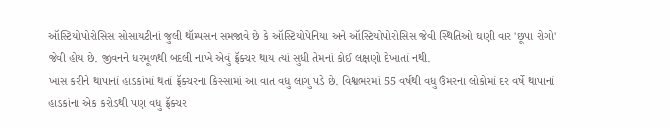ઑસ્ટિયોપોરોસિસ સોસાયટીનાં જુલી થૉમ્પસન સમજાવે છે કે ઑસ્ટિયોપેનિયા અને ઑસ્ટિયોપોરોસિસ જેવી સ્થિતિઓ ઘણી વાર 'છૂપા રોગો' જેવી હોય છે. જીવનને ધરમૂળથી બદલી નાખે એવું ફ્રૅક્ચર થાય ત્યાં સુધી તેમનાં કોઈ લક્ષણો દેખાતાં નથી.
ખાસ કરીને થાપાનાં હાડકાંમાં થતાં ફ્રૅક્ચરના કિસ્સામાં આ વાત વધુ લાગુ પડે છે. વિશ્વભરમાં 55 વર્ષથી વધુ ઉંમરના લોકોમાં દર વર્ષે થાપાનાં હાડકાંના એક કરોડથી પણ વધુ ફ્રૅક્ચર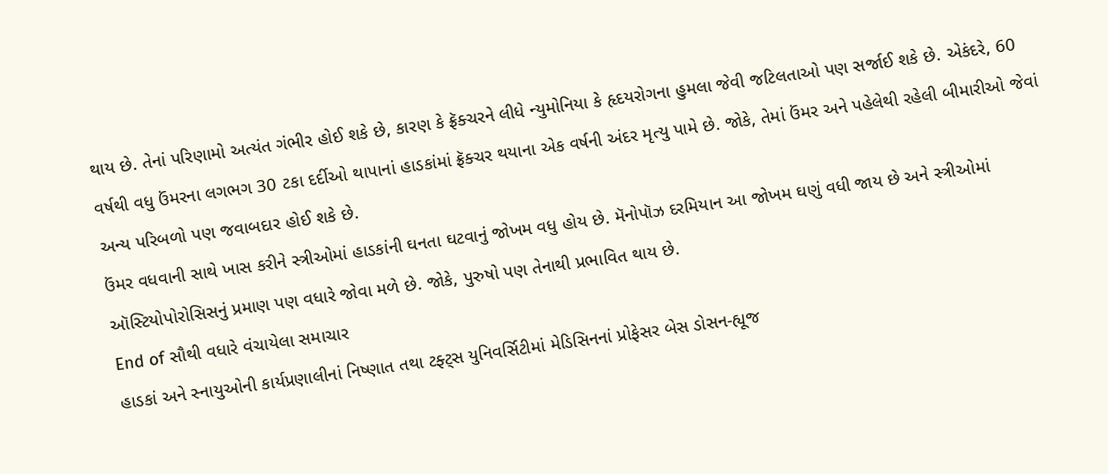થાય છે. તેનાં પરિણામો અત્યંત ગંભીર હોઈ શકે છે, કારણ કે ફ્રૅક્ચરને લીધે ન્યુમોનિયા કે હૃદયરોગના હુમલા જેવી જટિલતાઓ પણ સર્જાઈ શકે છે. એકંદરે, 60 વર્ષથી વધુ ઉંમરના લગભગ 30 ટકા દર્દીઓ થાપાનાં હાડકાંમાં ફ્રૅક્ચર થયાના એક વર્ષની અંદર મૃત્યુ પામે છે. જોકે, તેમાં ઉંમર અને પહેલેથી રહેલી બીમારીઓ જેવાં અન્ય પરિબળો પણ જવાબદાર હોઈ શકે છે.
ઉંમર વધવાની સાથે ખાસ કરીને સ્ત્રીઓમાં હાડકાંની ઘનતા ઘટવાનું જોખમ વધુ હોય છે. મૅનોપૉઝ દરમિયાન આ જોખમ ઘણું વધી જાય છે અને સ્ત્રીઓમાં ઑસ્ટિયોપોરોસિસનું પ્રમાણ પણ વધારે જોવા મળે છે. જોકે, પુરુષો પણ તેનાથી પ્રભાવિત થાય છે.
End of સૌથી વધારે વંચાયેલા સમાચાર
હાડકાં અને સ્નાયુઓની કાર્યપ્રણાલીનાં નિષ્ણાત તથા ટફ્ટ્સ યુનિવર્સિટીમાં મેડિસિનનાં પ્રોફેસર બેસ ડોસન-હ્યૂજ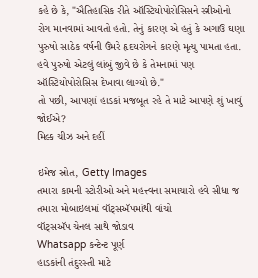કહે છે કે, "ઐતિહાસિક રીતે ઑસ્ટિયોપોરોસિસને સ્ત્રીઓનો રોગ માનવામાં આવતો હતો. તેનું કારણ એ હતું કે અગાઉ ઘણા પુરુષો સાઠેક વર્ષની ઉંમરે હૃદયરોગને કારણે મૃત્યુ પામતા હતા. હવે પુરુષો એટલું લાંબું જીવે છે કે તેમનામાં પણ ઑસ્ટિયોપોરોસિસ દેખાવા લાગ્યો છે."
તો પછી, આપણાં હાડકાં મજબૂત રહે તે માટે આપણે શું ખાવું જોઈએ?
મિલ્ક ચીઝ અને દહીં

ઇમેજ સ્રોત, Getty Images
તમારા કામની સ્ટોરીઓ અને મહત્ત્વના સમાચારો હવે સીધા જ તમારા મોબાઇલમાં વૉટ્સઍપમાંથી વાંચો
વૉટ્સઍપ ચેનલ સાથે જોડાવ
Whatsapp કન્ટેન્ટ પૂર્ણ
હાડકાંની તંદુરસ્તી માટે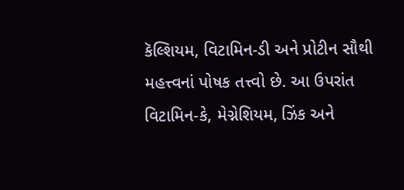કૅલ્શિયમ, વિટામિન-ડી અને પ્રોટીન સૌથી મહત્ત્વનાં પોષક તત્ત્વો છે. આ ઉપરાંત વિટામિન-કે, મેગ્નેશિયમ, ઝિંક અને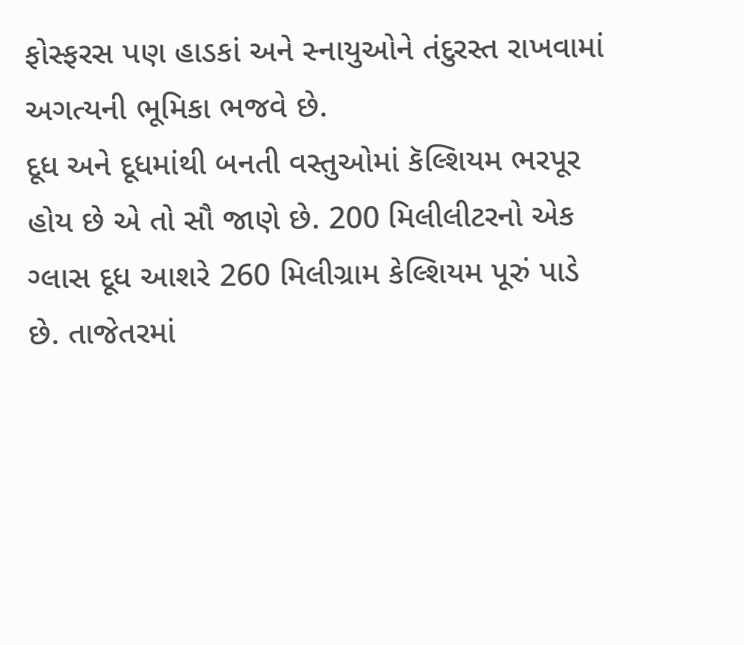ફોસ્ફરસ પણ હાડકાં અને સ્નાયુઓને તંદુરસ્ત રાખવામાં અગત્યની ભૂમિકા ભજવે છે.
દૂધ અને દૂધમાંથી બનતી વસ્તુઓમાં કૅલ્શિયમ ભરપૂર હોય છે એ તો સૌ જાણે છે. 200 મિલીલીટરનો એક ગ્લાસ દૂધ આશરે 260 મિલીગ્રામ કેલ્શિયમ પૂરું પાડે છે. તાજેતરમાં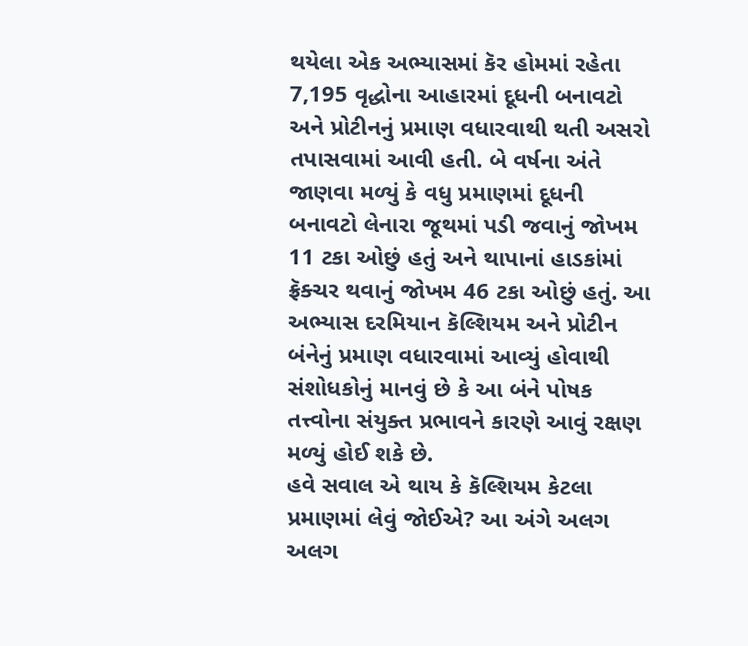થયેલા એક અભ્યાસમાં કૅર હોમમાં રહેતા 7,195 વૃદ્ધોના આહારમાં દૂધની બનાવટો અને પ્રોટીનનું પ્રમાણ વધારવાથી થતી અસરો તપાસવામાં આવી હતી. બે વર્ષના અંતે જાણવા મળ્યું કે વધુ પ્રમાણમાં દૂધની બનાવટો લેનારા જૂથમાં પડી જવાનું જોખમ 11 ટકા ઓછું હતું અને થાપાનાં હાડકાંમાં ફ્રૅક્ચર થવાનું જોખમ 46 ટકા ઓછું હતું. આ અભ્યાસ દરમિયાન કૅલ્શિયમ અને પ્રોટીન બંનેનું પ્રમાણ વધારવામાં આવ્યું હોવાથી સંશોધકોનું માનવું છે કે આ બંને પોષક તત્ત્વોના સંયુક્ત પ્રભાવને કારણે આવું રક્ષણ મળ્યું હોઈ શકે છે.
હવે સવાલ એ થાય કે કૅલ્શિયમ કેટલા પ્રમાણમાં લેવું જોઈએ? આ અંગે અલગ અલગ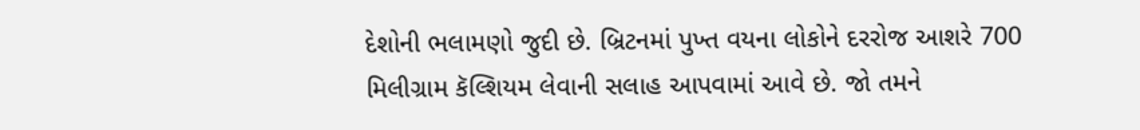દેશોની ભલામણો જુદી છે. બ્રિટનમાં પુખ્ત વયના લોકોને દરરોજ આશરે 700 મિલીગ્રામ કૅલ્શિયમ લેવાની સલાહ આપવામાં આવે છે. જો તમને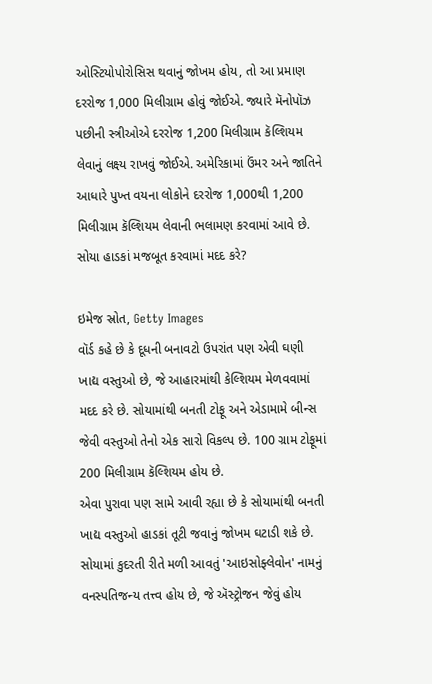ઓસ્ટિયોપોરોસિસ થવાનું જોખમ હોય, તો આ પ્રમાણ દરરોજ 1,000 મિલીગ્રામ હોવું જોઈએ. જ્યારે મૅનોપૉઝ પછીની સ્ત્રીઓએ દરરોજ 1,200 મિલીગ્રામ કૅલ્શિયમ લેવાનું લક્ષ્ય રાખવું જોઈએ. અમેરિકામાં ઉંમર અને જાતિને આધારે પુખ્ત વયના લોકોને દરરોજ 1,000થી 1,200 મિલીગ્રામ કૅલ્શિયમ લેવાની ભલામણ કરવામાં આવે છે.
સોયા હાડકાં મજબૂત કરવામાં મદદ કરે?

ઇમેજ સ્રોત, Getty Images
વૉર્ડ કહે છે કે દૂધની બનાવટો ઉપરાંત પણ એવી ઘણી ખાદ્ય વસ્તુઓ છે, જે આહારમાંથી કેલ્શિયમ મેળવવામાં મદદ કરે છે. સોયામાંથી બનતી ટોફૂ અને એડામામે બીન્સ જેવી વસ્તુઓ તેનો એક સારો વિકલ્પ છે. 100 ગ્રામ ટોફૂમાં 200 મિલીગ્રામ કૅલ્શિયમ હોય છે.
એવા પુરાવા પણ સામે આવી રહ્યા છે કે સોયામાંથી બનતી ખાદ્ય વસ્તુઓ હાડકાં તૂટી જવાનું જોખમ ઘટાડી શકે છે.
સોયામાં કુદરતી રીતે મળી આવતું 'આઇસોફ્લેવોન' નામનું વનસ્પતિજન્ય તત્ત્વ હોય છે, જે ઍસ્ટ્રોજન જેવું હોય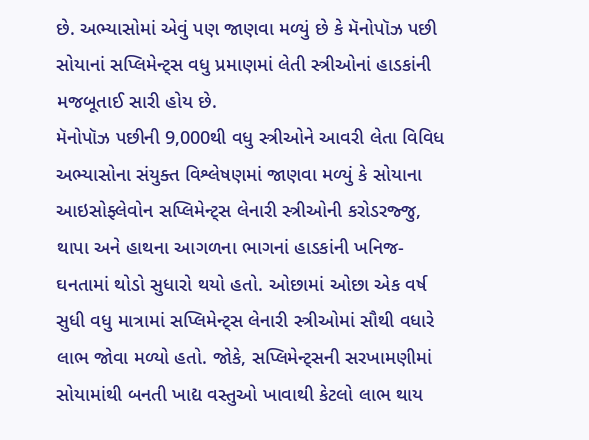છે. અભ્યાસોમાં એવું પણ જાણવા મળ્યું છે કે મૅનોપૉઝ પછી સોયાનાં સપ્લિમેન્ટ્સ વધુ પ્રમાણમાં લેતી સ્ત્રીઓનાં હાડકાંની મજબૂતાઈ સારી હોય છે.
મૅનોપૉઝ પછીની 9,000થી વધુ સ્ત્રીઓને આવરી લેતા વિવિધ અભ્યાસોના સંયુક્ત વિશ્લેષણમાં જાણવા મળ્યું કે સોયાના આઇસોફ્લેવોન સપ્લિમેન્ટ્સ લેનારી સ્ત્રીઓની કરોડરજ્જુ, થાપા અને હાથના આગળના ભાગનાં હાડકાંની ખનિજ-ઘનતામાં થોડો સુધારો થયો હતો. ઓછામાં ઓછા એક વર્ષ સુધી વધુ માત્રામાં સપ્લિમેન્ટ્સ લેનારી સ્ત્રીઓમાં સૌથી વધારે લાભ જોવા મળ્યો હતો. જોકે, સપ્લિમેન્ટ્સની સરખામણીમાં સોયામાંથી બનતી ખાદ્ય વસ્તુઓ ખાવાથી કેટલો લાભ થાય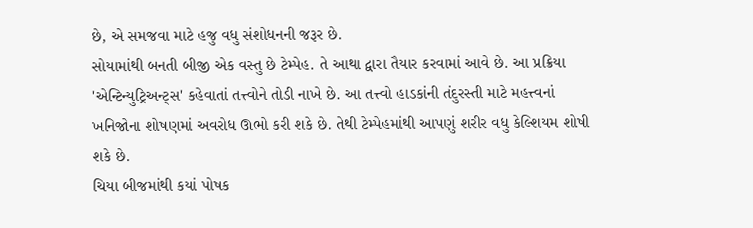છે, એ સમજવા માટે હજુ વધુ સંશોધનની જરૂર છે.
સોયામાંથી બનતી બીજી એક વસ્તુ છે ટેમ્પેહ. તે આથા દ્વારા તૈયાર કરવામાં આવે છે. આ પ્રક્રિયા 'એન્ટિન્યુટ્રિઅન્ટ્સ' કહેવાતાં તત્ત્વોને તોડી નાખે છે. આ તત્ત્વો હાડકાંની તંદુરસ્તી માટે મહત્ત્વનાં ખનિજોના શોષણમાં અવરોધ ઊભો કરી શકે છે. તેથી ટેમ્પેહમાંથી આપણું શરીર વધુ કેલ્શિયમ શોષી શકે છે.
ચિયા બીજમાંથી કયાં પોષક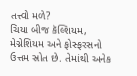તત્ત્વો મળે?
ચિયા બીજ કૅલ્શિયમ, મેગ્નેશિયમ અને ફોસ્ફરસનો ઉત્તમ સ્રોત છે. તેમાંથી અનેક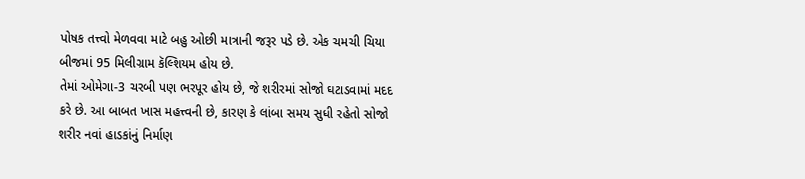પોષક તત્ત્વો મેળવવા માટે બહુ ઓછી માત્રાની જરૂર પડે છે. એક ચમચી ચિયા બીજમાં 95 મિલીગ્રામ કૅલ્શિયમ હોય છે.
તેમાં ઓમેગા-3 ચરબી પણ ભરપૂર હોય છે, જે શરીરમાં સોજો ઘટાડવામાં મદદ કરે છે. આ બાબત ખાસ મહત્ત્વની છે, કારણ કે લાંબા સમય સુધી રહેતો સોજો શરીર નવાં હાડકાંનું નિર્માણ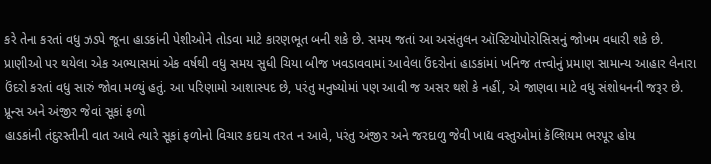કરે તેના કરતાં વધુ ઝડપે જૂના હાડકાંની પેશીઓને તોડવા માટે કારણભૂત બની શકે છે. સમય જતાં આ અસંતુલન ઑસ્ટિયોપોરોસિસનું જોખમ વધારી શકે છે. પ્રાણીઓ પર થયેલા એક અભ્યાસમાં એક વર્ષથી વધુ સમય સુધી ચિયા બીજ ખવડાવવામાં આવેલા ઉંદરોનાં હાડકાંમાં ખનિજ તત્ત્વોનું પ્રમાણ સામાન્ય આહાર લેનારા ઉંદરો કરતાં વધુ સારું જોવા મળ્યું હતું. આ પરિણામો આશાસ્પદ છે, પરંતુ મનુષ્યોમાં પણ આવી જ અસર થશે કે નહીં, એ જાણવા માટે વધુ સંશોધનની જરૂર છે.
પ્રૂન્સ અને અંજીર જેવાં સૂકાં ફળો
હાડકાંની તંદુરસ્તીની વાત આવે ત્યારે સૂકાં ફળોનો વિચાર કદાચ તરત ન આવે, પરંતુ અંજીર અને જરદાળુ જેવી ખાદ્ય વસ્તુઓમાં કૅલ્શિયમ ભરપૂર હોય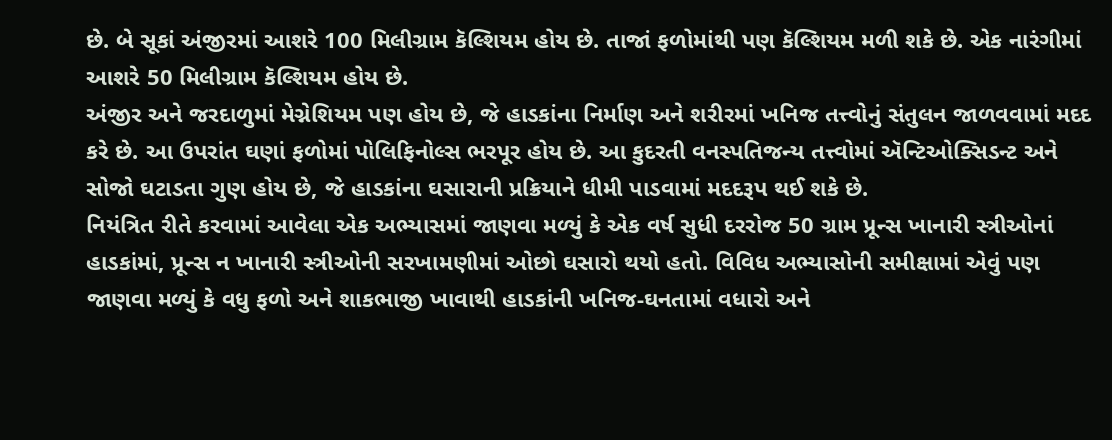છે. બે સૂકાં અંજીરમાં આશરે 100 મિલીગ્રામ કૅલ્શિયમ હોય છે. તાજાં ફળોમાંથી પણ કૅલ્શિયમ મળી શકે છે. એક નારંગીમાં આશરે 50 મિલીગ્રામ કૅલ્શિયમ હોય છે.
અંજીર અને જરદાળુમાં મેગ્નેશિયમ પણ હોય છે, જે હાડકાંના નિર્માણ અને શરીરમાં ખનિજ તત્ત્વોનું સંતુલન જાળવવામાં મદદ કરે છે. આ ઉપરાંત ઘણાં ફળોમાં પોલિફિનોલ્સ ભરપૂર હોય છે. આ કુદરતી વનસ્પતિજન્ય તત્ત્વોમાં ઍન્ટિઓક્સિડન્ટ અને સોજો ઘટાડતા ગુણ હોય છે, જે હાડકાંના ઘસારાની પ્રક્રિયાને ધીમી પાડવામાં મદદરૂપ થઈ શકે છે.
નિયંત્રિત રીતે કરવામાં આવેલા એક અભ્યાસમાં જાણવા મળ્યું કે એક વર્ષ સુધી દરરોજ 50 ગ્રામ પ્રૂન્સ ખાનારી સ્ત્રીઓનાં હાડકાંમાં, પ્રૂન્સ ન ખાનારી સ્ત્રીઓની સરખામણીમાં ઓછો ઘસારો થયો હતો. વિવિધ અભ્યાસોની સમીક્ષામાં એવું પણ જાણવા મળ્યું કે વધુ ફળો અને શાકભાજી ખાવાથી હાડકાંની ખનિજ-ઘનતામાં વધારો અને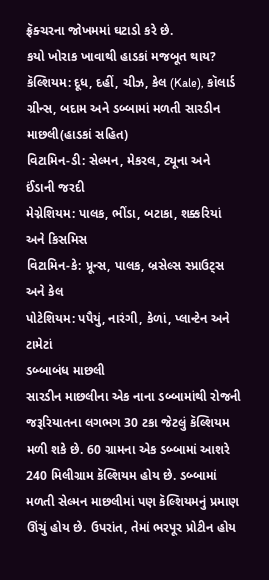ફ્રૅક્ચરના જોખમમાં ઘટાડો કરે છે.
કયો ખોરાક ખાવાથી હાડકાં મજબૂત થાય?
કૅલ્શિયમ: દૂધ, દહીં, ચીઝ, કેલ (Kale), કૉલાર્ડ ગ્રીન્સ, બદામ અને ડબ્બામાં મળતી સારડીન માછલી(હાડકાં સહિત)
વિટામિન-ડી: સેલ્મન, મેકરલ, ટ્યૂના અને ઈંડાની જરદી
મેગ્નેશિયમ: પાલક, ભીંડા, બટાકા, શક્કરિયાં અને કિસમિસ
વિટામિન-કે: પ્રૂન્સ, પાલક, બ્રસેલ્સ સ્પ્રાઉટ્સ અને કેલ
પોટેશિયમ: પપૈયું, નારંગી, કેળાં, પ્લાન્ટેન અને ટામેટાં
ડબ્બાબંધ માછલી
સારડીન માછલીના એક નાના ડબ્બામાંથી રોજની જરૂરિયાતના લગભગ 30 ટકા જેટલું કૅલ્શિયમ મળી શકે છે. 60 ગ્રામના એક ડબ્બામાં આશરે 240 મિલીગ્રામ કૅલ્શિયમ હોય છે. ડબ્બામાં મળતી સેલ્મન માછલીમાં પણ કૅલ્શિયમનું પ્રમાણ ઊંચું હોય છે. ઉપરાંત, તેમાં ભરપૂર પ્રોટીન હોય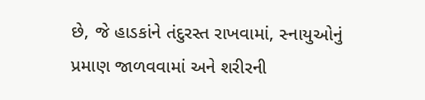છે, જે હાડકાંને તંદુરસ્ત રાખવામાં, સ્નાયુઓનું પ્રમાણ જાળવવામાં અને શરીરની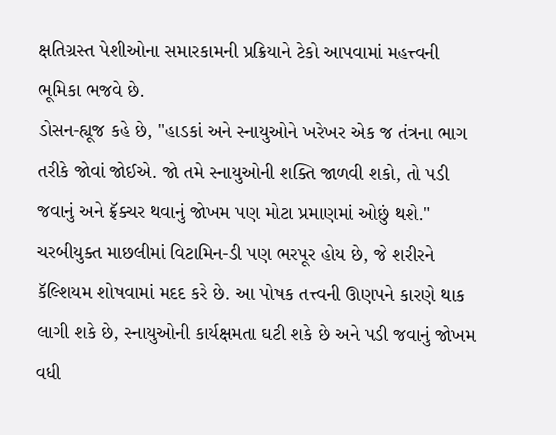ક્ષતિગ્રસ્ત પેશીઓના સમારકામની પ્રક્રિયાને ટેકો આપવામાં મહત્ત્વની ભૂમિકા ભજવે છે.
ડોસન-હ્યૂજ કહે છે, "હાડકાં અને સ્નાયુઓને ખરેખર એક જ તંત્રના ભાગ તરીકે જોવાં જોઈએ. જો તમે સ્નાયુઓની શક્તિ જાળવી શકો, તો પડી જવાનું અને ફ્રૅક્ચર થવાનું જોખમ પણ મોટા પ્રમાણમાં ઓછું થશે."
ચરબીયુક્ત માછલીમાં વિટામિન-ડી પણ ભરપૂર હોય છે, જે શરીરને કૅલ્શિયમ શોષવામાં મદદ કરે છે. આ પોષક તત્ત્વની ઊણપને કારણે થાક લાગી શકે છે, સ્નાયુઓની કાર્યક્ષમતા ઘટી શકે છે અને પડી જવાનું જોખમ વધી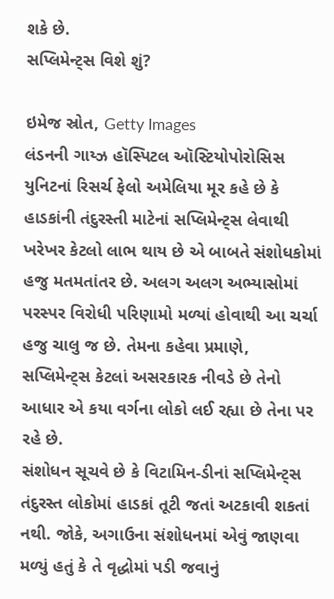શકે છે.
સપ્લિમેન્ટ્સ વિશે શું?

ઇમેજ સ્રોત, Getty Images
લંડનની ગાય્ઝ હૉસ્પિટલ ઑસ્ટિયોપોરોસિસ યુનિટનાં રિસર્ચ ફેલો અમેલિયા મૂર કહે છે કે હાડકાંની તંદુરસ્તી માટેનાં સપ્લિમેન્ટ્સ લેવાથી ખરેખર કેટલો લાભ થાય છે એ બાબતે સંશોધકોમાં હજુ મતમતાંતર છે. અલગ અલગ અભ્યાસોમાં પરસ્પર વિરોધી પરિણામો મળ્યાં હોવાથી આ ચર્ચા હજુ ચાલુ જ છે. તેમના કહેવા પ્રમાણે, સપ્લિમેન્ટ્સ કેટલાં અસરકારક નીવડે છે તેનો આધાર એ કયા વર્ગના લોકો લઈ રહ્યા છે તેના પર રહે છે.
સંશોધન સૂચવે છે કે વિટામિન-ડીનાં સપ્લિમેન્ટ્સ તંદુરસ્ત લોકોમાં હાડકાં તૂટી જતાં અટકાવી શકતાં નથી. જોકે, અગાઉના સંશોધનમાં એવું જાણવા મળ્યું હતું કે તે વૃદ્ધોમાં પડી જવાનું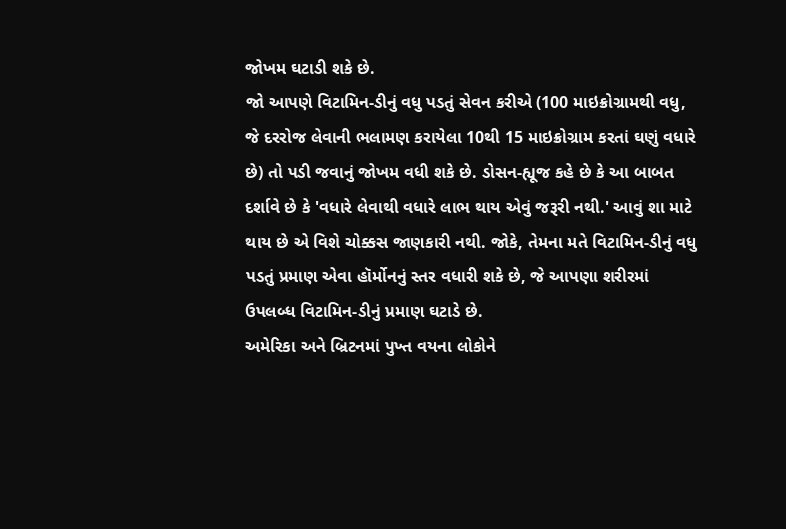જોખમ ઘટાડી શકે છે.
જો આપણે વિટામિન-ડીનું વધુ પડતું સેવન કરીએ (100 માઇક્રોગ્રામથી વધુ, જે દરરોજ લેવાની ભલામણ કરાયેલા 10થી 15 માઇક્રોગ્રામ કરતાં ઘણું વધારે છે) તો પડી જવાનું જોખમ વધી શકે છે. ડોસન-હ્યૂજ કહે છે કે આ બાબત દર્શાવે છે કે 'વધારે લેવાથી વધારે લાભ થાય એવું જરૂરી નથી.' આવું શા માટે થાય છે એ વિશે ચોક્કસ જાણકારી નથી. જોકે, તેમના મતે વિટામિન-ડીનું વધુ પડતું પ્રમાણ એવા હૉર્મોનનું સ્તર વધારી શકે છે, જે આપણા શરીરમાં ઉપલબ્ધ વિટામિન-ડીનું પ્રમાણ ઘટાડે છે.
અમેરિકા અને બ્રિટનમાં પુખ્ત વયના લોકોને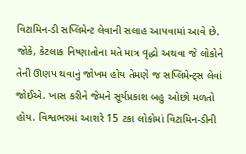વિટામિન-ડી સપ્લિમેન્ટ લેવાની સલાહ આપવામાં આવે છે. જોકે, કેટલાક નિષ્ણાતોના મતે માત્ર વૃદ્ધો અથવા જે લોકોને તેની ઊણપ થવાનું જોખમ હોય તેમણે જ સપ્લિમેન્ટ્સ લેવાં જોઈએ. ખાસ કરીને જેમને સૂર્યપ્રકાશ બહુ ઓછો મળતો હોય. વિશ્વભરમાં આશરે 15 ટકા લોકોમાં વિટામિન-ડીની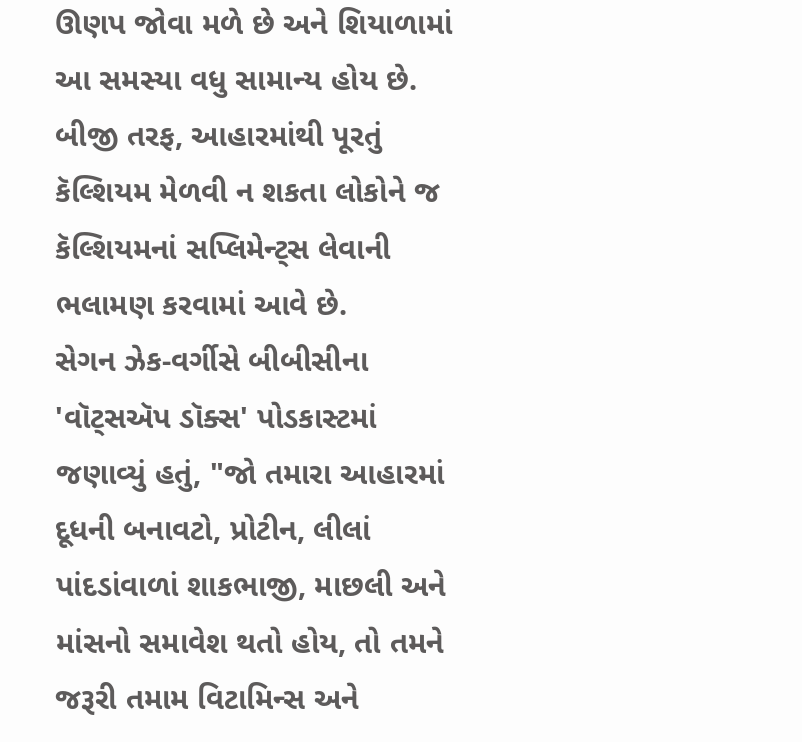ઊણપ જોવા મળે છે અને શિયાળામાં આ સમસ્યા વધુ સામાન્ય હોય છે. બીજી તરફ, આહારમાંથી પૂરતું કૅલ્શિયમ મેળવી ન શકતા લોકોને જ કૅલ્શિયમનાં સપ્લિમેન્ટ્સ લેવાની ભલામણ કરવામાં આવે છે.
સેગન ઝેક-વર્ગીસે બીબીસીના 'વૉટ્સઍપ ડૉક્સ' પોડકાસ્ટમાં જણાવ્યું હતું, "જો તમારા આહારમાં દૂધની બનાવટો, પ્રોટીન, લીલાં પાંદડાંવાળાં શાકભાજી, માછલી અને માંસનો સમાવેશ થતો હોય, તો તમને જરૂરી તમામ વિટામિન્સ અને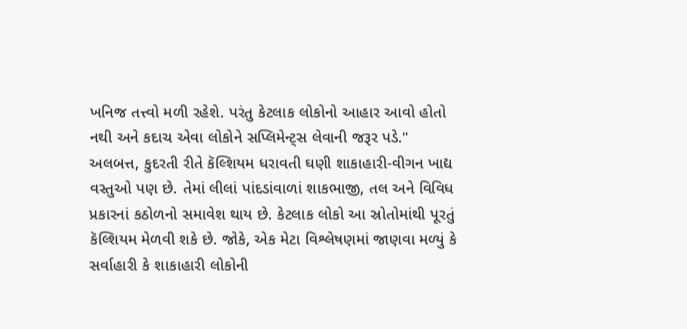ખનિજ તત્ત્વો મળી રહેશે. પરંતુ કેટલાક લોકોનો આહાર આવો હોતો નથી અને કદાચ એવા લોકોને સપ્લિમેન્ટ્સ લેવાની જરૂર પડે."
અલબત્ત, કુદરતી રીતે કૅલ્શિયમ ધરાવતી ઘણી શાકાહારી-વીગન ખાદ્ય વસ્તુઓ પણ છે. તેમાં લીલાં પાંદડાંવાળાં શાકભાજી, તલ અને વિવિધ પ્રકારનાં કઠોળનો સમાવેશ થાય છે. કેટલાક લોકો આ સ્રોતોમાંથી પૂરતું કૅલ્શિયમ મેળવી શકે છે. જોકે, એક મેટા વિશ્લેષણમાં જાણવા મળ્યું કે સર્વાહારી કે શાકાહારી લોકોની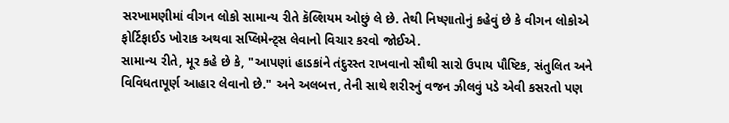સરખામણીમાં વીગન લોકો સામાન્ય રીતે કૅલ્શિયમ ઓછું લે છે. તેથી નિષ્ણાતોનું કહેવું છે કે વીગન લોકોએ ફોર્ટિફાઈડ ખોરાક અથવા સપ્લિમેન્ટ્સ લેવાનો વિચાર કરવો જોઈએ.
સામાન્ય રીતે, મૂર કહે છે કે, "આપણાં હાડકાંને તંદુરસ્ત રાખવાનો સૌથી સારો ઉપાય પૌષ્ટિક, સંતુલિત અને વિવિધતાપૂર્ણ આહાર લેવાનો છે." અને અલબત્ત, તેની સાથે શરીરનું વજન ઝીલવું પડે એવી કસરતો પણ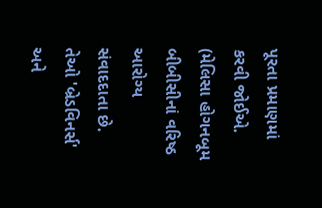પૂરતા પ્રમાણમાં કરવી જોઈએ.
(મેલિસા હોગનબૂમ બીબીસીનાં વરિષ્ઠ આરોગ્ય સંવાદદાતા છે. તેઓ 'બ્રેડવિનર્સ' અને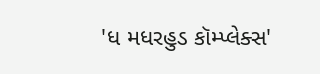'ધ મધરહુડ કૉમ્પ્લેક્સ'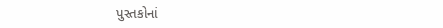પુસ્તકોનાં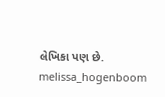લેખિકા પણ છે. melissa_hogenboom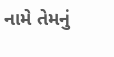નામે તેમનું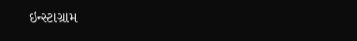ઇન્સ્ટાગ્રામ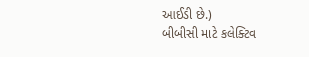આઈડી છે.)
બીબીસી માટે કલેક્ટિવ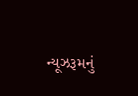ન્યૂઝરૂમનું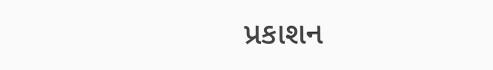પ્રકાશન